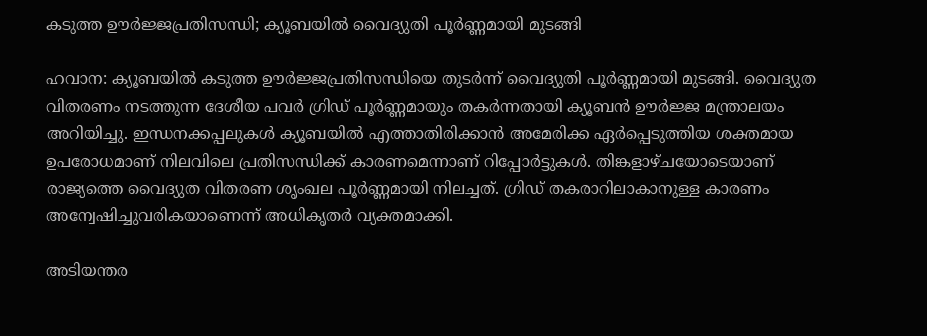കടുത്ത ഊര്‍ജ്ജപ്രതിസന്ധി; ക്യൂബയില്‍ വൈദ്യുതി പൂര്‍ണ്ണമായി മുടങ്ങി

ഹവാന: ക്യൂബയില്‍ കടുത്ത ഊര്‍ജ്ജപ്രതിസന്ധിയെ തുടർന്ന് വൈദ്യുതി പൂര്‍ണ്ണമായി മുടങ്ങി. വൈദ്യുത വിതരണം നടത്തുന്ന ദേശീയ പവര്‍ ഗ്രിഡ് പൂര്‍ണ്ണമായും തകര്‍ന്നതായി ക്യൂബന്‍ ഊര്‍ജ്ജ മന്ത്രാലയം അറിയിച്ചു. ഇന്ധനക്കപ്പലുകള്‍ ക്യൂബയില്‍ എത്താതിരിക്കാന്‍ അമേരിക്ക ഏര്‍പ്പെടുത്തിയ ശക്തമായ ഉപരോധമാണ് നിലവിലെ പ്രതിസന്ധിക്ക് കാരണമെന്നാണ് റിപ്പോര്‍ട്ടുകള്‍. തിങ്കളാഴ്ചയോടെയാണ് രാജ്യത്തെ വൈദ്യുത വിതരണ ശൃംഖല പൂര്‍ണ്ണമായി നിലച്ചത്. ഗ്രിഡ് തകരാറിലാകാനുള്ള കാരണം അന്വേഷിച്ചുവരികയാണെന്ന് അധികൃതര്‍ വ്യക്തമാക്കി.

അടിയന്തര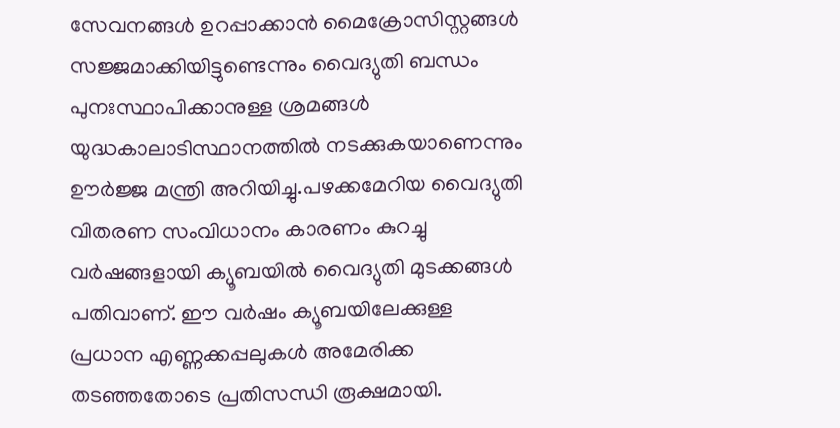സേവനങ്ങള്‍ ഉറപ്പാക്കാന്‍ മൈക്രോസിസ്റ്റങ്ങള്‍ സജ്ജമാക്കിയിട്ടുണ്ടെന്നും വൈദ്യുതി ബന്ധം പുനഃസ്ഥാപിക്കാനുള്ള ശ്രമങ്ങള്‍ യുദ്ധകാലാടിസ്ഥാനത്തില്‍ നടക്കുകയാണെന്നും ഊര്‍ജ്ജ മന്ത്രി അറിയിച്ചു.പഴക്കമേറിയ വൈദ്യുതി വിതരണ സംവിധാനം കാരണം കുറച്ചു വര്‍ഷങ്ങളായി ക്യൂബയില്‍ വൈദ്യുതി മുടക്കങ്ങള്‍ പതിവാണ്. ഈ വര്‍ഷം ക്യൂബയിലേക്കുള്ള പ്രധാന എണ്ണക്കപ്പലുകള്‍ അമേരിക്ക തടഞ്ഞതോടെ പ്രതിസന്ധി രൂക്ഷമായി.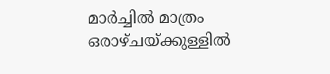മാര്‍ച്ചില്‍ മാത്രം ഒരാഴ്ചയ്ക്കുള്ളില്‍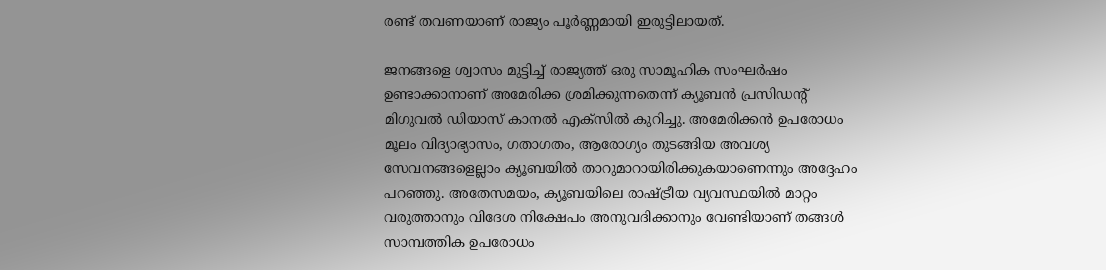രണ്ട് തവണയാണ് രാജ്യം പൂര്‍ണ്ണമായി ഇരുട്ടിലായത്.

ജനങ്ങളെ ശ്വാസം മുട്ടിച്ച് രാജ്യത്ത് ഒരു സാമൂഹിക സംഘര്‍ഷം ഉണ്ടാക്കാനാണ് അമേരിക്ക ശ്രമിക്കുന്നതെന്ന് ക്യൂബന്‍ പ്രസിഡന്റ് മിഗുവല്‍ ഡിയാസ് കാനല്‍ എക്‌സില്‍ കുറിച്ചു. അമേരിക്കന്‍ ഉപരോധം മൂലം വിദ്യാഭ്യാസം, ഗതാഗതം, ആരോഗ്യം തുടങ്ങിയ അവശ്യ സേവനങ്ങളെല്ലാം ക്യൂബയില്‍ താറുമാറായിരിക്കുകയാണെന്നും അദ്ദേഹം പറഞ്ഞു. അതേസമയം, ക്യൂബയിലെ രാഷ്ട്രീയ വ്യവസ്ഥയില്‍ മാറ്റം വരുത്താനും വിദേശ നിക്ഷേപം അനുവദിക്കാനും വേണ്ടിയാണ് തങ്ങള്‍ സാമ്പത്തിക ഉപരോധം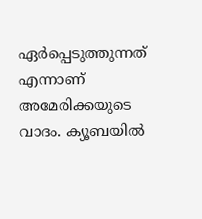ഏര്‍പ്പെടുത്തുന്നത് എന്നാണ് അമേരിക്കയുടെ വാദം. ക്യൂബയില്‍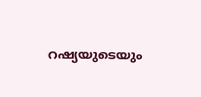റഷ്യയുടെയും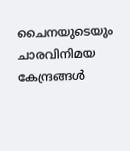ചൈനയുടെയും ചാരവിനിമയ കേന്ദ്രങ്ങള്‍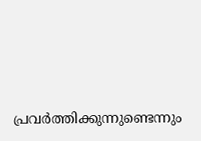പ്രവര്‍ത്തിക്കുന്നുണ്ടെന്നും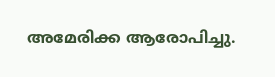അമേരിക്ക ആരോപിച്ചു.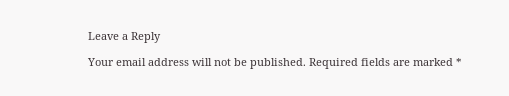Leave a Reply

Your email address will not be published. Required fields are marked *